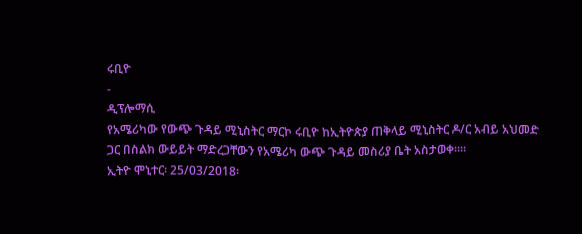ሩቢዮ
-
ዲፕሎማሲ
የአሜሪካው የውጭ ጉዳይ ሚኒስትር ማርኮ ሩቢዮ ከኢትዮጵያ ጠቅላይ ሚኒስትር ዶ/ር አብይ አህመድ ጋር በስልክ ውይይት ማድረጋቸውን የአሜሪካ ውጭ ጉዳይ መስሪያ ቤት አስታወቀ።።
ኢትዮ ሞኒተር፡ 25/03/2018፡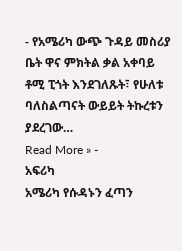- የአሜሪካ ውጭ ጉዳይ መስሪያ ቤት ዋና ምክትል ቃል አቀባይ ቶሚ ፒጎት እንደገለጹት፣ የሁለቱ ባለስልጣናት ውይይት ትኩረቱን ያደረገው…
Read More » -
አፍሪካ
አሜሪካ የሱዳኑን ፈጣን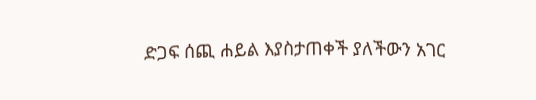ድጋፍ ሰጪ ሐይል እያስታጠቀች ያለችውን አገር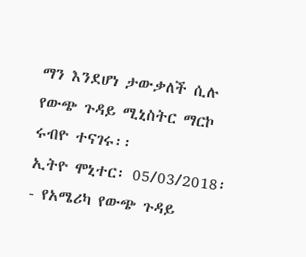ማን እንደሆነ ታውቃለች ሲሉ የውጭ ጉዳይ ሚኒስትር ማርኮ ሩብዮ ተናገሩ፡፡
ኢትዮ ሞኒተር፡ 05/03/2018፡- የአሜሪካ የውጭ ጉዳይ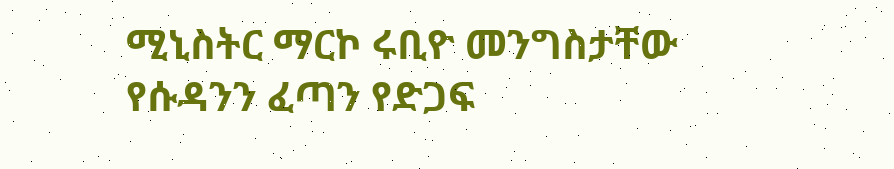ሚኒስትር ማርኮ ሩቢዮ መንግስታቸው የሱዳንን ፈጣን የድጋፍ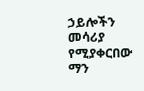ኃይሎችን መሳሪያ የሚያቀርበው ማን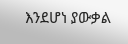እንደሆነ ያውቃል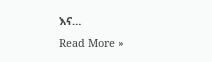እና…
Read More »